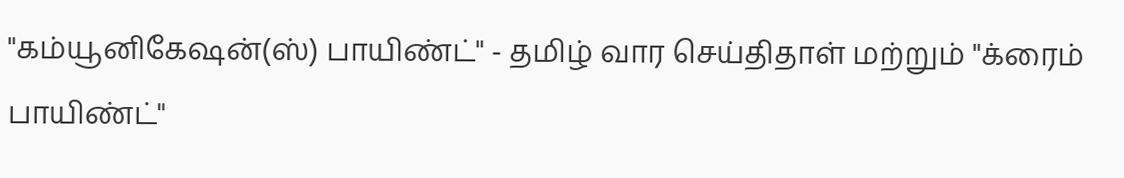"கம்யூனிகேஷன்(ஸ்) பாயிண்ட்" - தமிழ் வார செய்திதாள் மற்றும் "க்ரைம் பாயிண்ட்"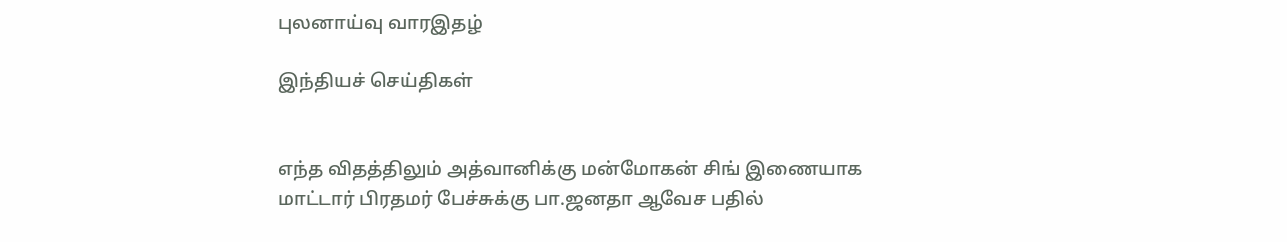புலனாய்வு வாரஇதழ்

இந்தியச் செய்திகள்


எந்த விதத்திலும் அத்வானிக்கு மன்மோகன் சிங் இணையாக மாட்டார் பிரதமர் பேச்சுக்கு பா.ஜனதா ஆவேச பதில்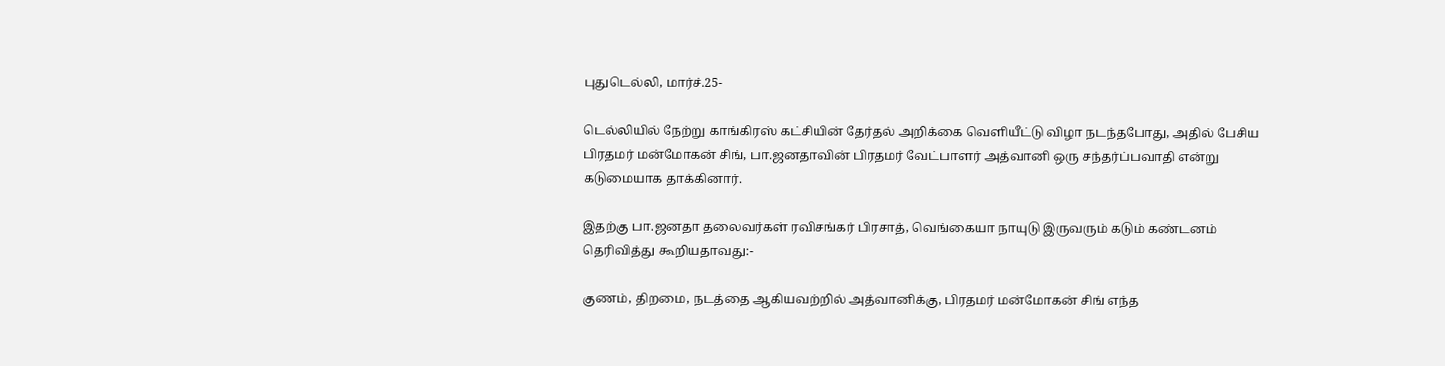புதுடெல்லி, மார்ச்.25-

டெல்லியில் நேற்று காங்கிரஸ் கட்சியின் தேர்தல் அறிக்கை வெளியீட்டு விழா நடந்தபோது, அதில் பேசிய பிரதமர் மன்மோகன் சிங், பா.ஜனதாவின் பிரதமர் வேட்பாளர் அத்வானி ஒரு சந்தர்ப்பவாதி என்று கடுமையாக தாக்கினார்.

இதற்கு பா.ஜனதா தலைவர்கள் ரவிசங்கர் பிரசாத், வெங்கையா நாயுடு இருவரும் கடும் கண்டனம் தெரிவித்து கூறியதாவது:-

குணம், திறமை, நடத்தை ஆகியவற்றில் அத்வானிக்கு, பிரதமர் மன்மோகன் சிங் எந்த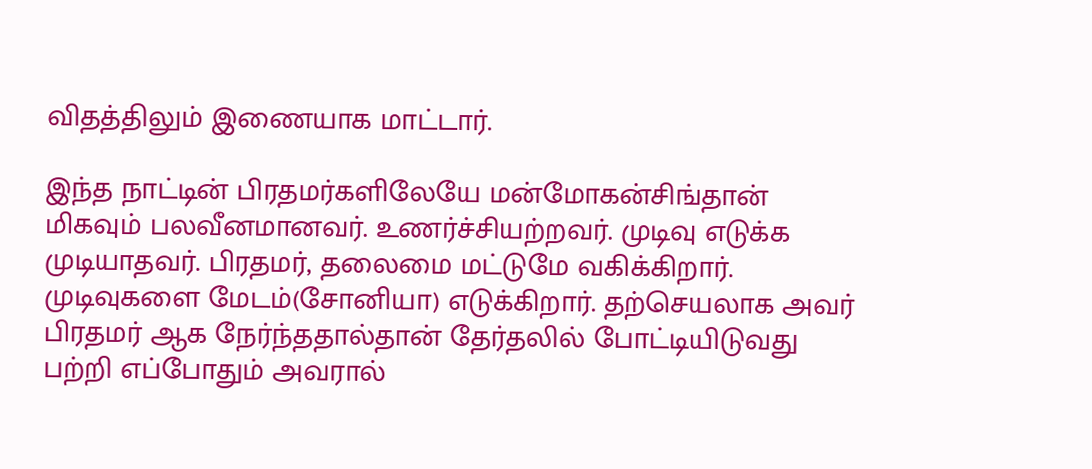விதத்திலும் இணையாக மாட்டார்.

இந்த நாட்டின் பிரதமர்களிலேயே மன்மோகன்சிங்தான் மிகவும் பலவீனமானவர். உணர்ச்சியற்றவர். முடிவு எடுக்க முடியாதவர். பிரதமர், தலைமை மட்டுமே வகிக்கிறார். முடிவுகளை மேடம்(சோனியா) எடுக்கிறார். தற்செயலாக அவர் பிரதமர் ஆக நேர்ந்ததால்தான் தேர்தலில் போட்டியிடுவது பற்றி எப்போதும் அவரால்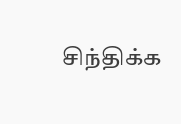சிந்திக்க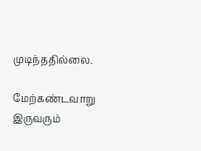முடிந்ததில்லை.

மேற்கண்டவாறு இருவரும்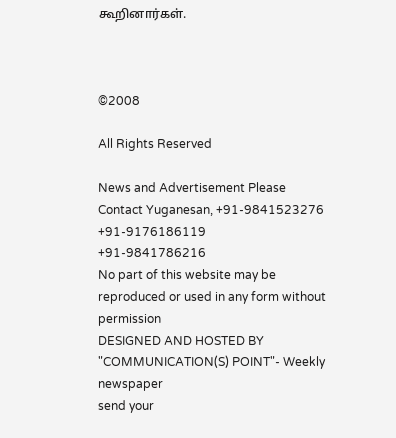கூறினார்கள்.



©2008

All Rights Reserved

News and Advertisement Please Contact Yuganesan, +91-9841523276
+91-9176186119
+91-9841786216
No part of this website may be reproduced or used in any form without permission
DESIGNED AND HOSTED BY "COMMUNICATION(S) POINT"- Weekly newspaper
send your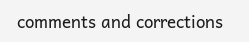comments and corrections